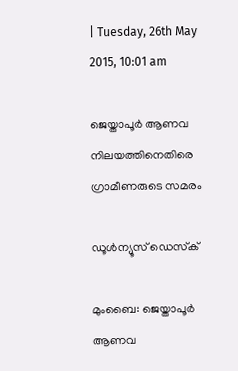| Tuesday, 26th May 2015, 10:01 am

ജെയ്താപൂര്‍ ആണവ നിലയത്തിനെതിരെ ഗ്രാമീണരുടെ സമരം

ഡൂള്‍ന്യൂസ് ഡെസ്‌ക്

മുംബൈ: ജെയ്താപൂര്‍ ആണവ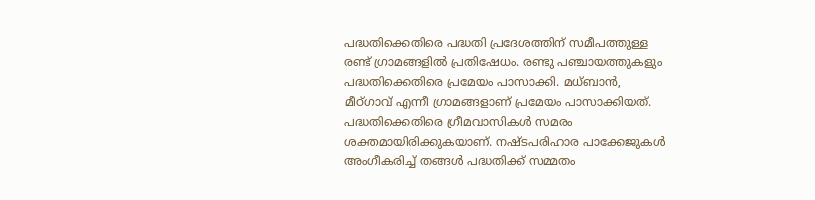പദ്ധതിക്കെതിരെ പദ്ധതി പ്രദേശത്തിന് സമീപത്തുള്ള രണ്ട് ഗ്രാമങ്ങളില്‍ പ്രതിഷേധം. രണ്ടു പഞ്ചായത്തുകളും പദ്ധതിക്കെതിരെ പ്രമേയം പാസാക്കി. മധ്ബാന്‍, മീഠ്ഗാവ് എന്നീ ഗ്രാമങ്ങളാണ് പ്രമേയം പാസാക്കിയത്. പദ്ധതിക്കെതിരെ ഗ്രീമവാസികള്‍ സമരം ശക്തമായിരിക്കുകയാണ്. നഷ്ടപരിഹാര പാക്കേജുകള്‍ അംഗീകരിച്ച് തങ്ങള്‍ പദ്ധതിക്ക് സമ്മതം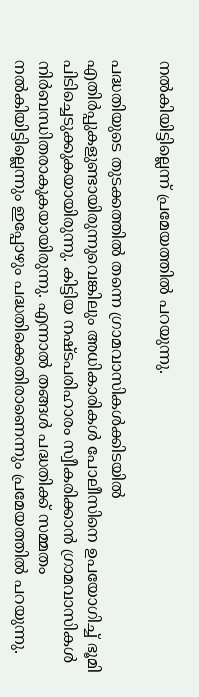നല്‍കിയിട്ടില്ലെന്ന് പ്രമേയത്തില്‍ പറയുന്നു.

പദ്ധതിയുടെ തുടക്കത്തില്‍ തന്നെ ഗ്രാമവാസികള്‍ക്കിടയില്‍ എതിര്‍പ്പുകളുണ്ടായിരുന്നുവെങ്കിലും അധികാരികള്‍ പോലീസിനെ ഉപയോഗിച്ച് ഭൂമി പിടിച്ചെടുക്കുകയായിരുന്നു. കിട്ടിയ നഷ്ടപരിഹാരം സ്വീകരിക്കാന്‍ ഗ്രാമവാസികള്‍ നിര്‍ബന്ധിതരാകുകയായിരുന്നു. എന്നാല്‍ തങ്ങള്‍ പദ്ധതിക്ക് സമ്മതം നല്‍കിയിട്ടില്ലെന്നും ഇപ്പോഴും പദ്ധതിക്കെതിരാണെന്നും പ്രമേയത്തില്‍ പറയുന്നു.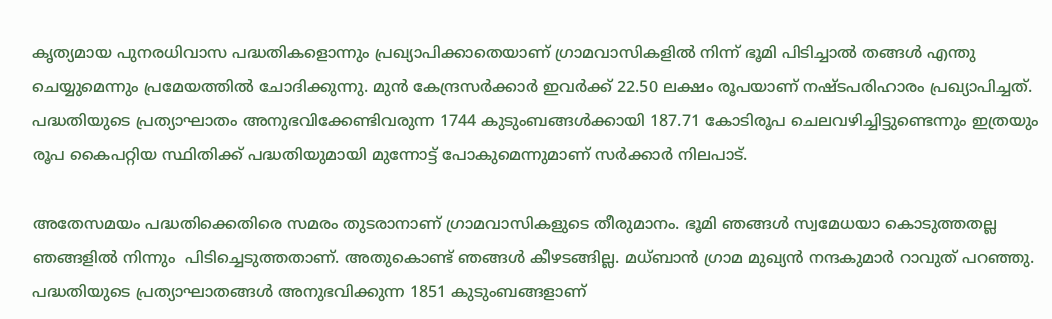കൃത്യമായ പുനരധിവാസ പദ്ധതികളൊന്നും പ്രഖ്യാപിക്കാതെയാണ് ഗ്രാമവാസികളില്‍ നിന്ന് ഭൂമി പിടിച്ചാല്‍ തങ്ങള്‍ എന്തു ചെയ്യുമെന്നും പ്രമേയത്തില്‍ ചോദിക്കുന്നു. മുന്‍ കേന്ദ്രസര്‍ക്കാര്‍ ഇവര്‍ക്ക് 22.50 ലക്ഷം രൂപയാണ് നഷ്ടപരിഹാരം പ്രഖ്യാപിച്ചത്. പദ്ധതിയുടെ പ്രത്യാഘാതം അനുഭവിക്കേണ്ടിവരുന്ന 1744 കുടുംബങ്ങള്‍ക്കായി 187.71 കോടിരൂപ ചെലവഴിച്ചിട്ടുണ്ടെന്നും ഇത്രയും രൂപ കൈപറ്റിയ സ്ഥിതിക്ക് പദ്ധതിയുമായി മുന്നോട്ട് പോകുമെന്നുമാണ് സര്‍ക്കാര്‍ നിലപാട്.

അതേസമയം പദ്ധതിക്കെതിരെ സമരം തുടരാനാണ് ഗ്രാമവാസികളുടെ തീരുമാനം. ഭൂമി ഞങ്ങള്‍ സ്വമേധയാ കൊടുത്തതല്ല ഞങ്ങളില്‍ നിന്നും  പിടിച്ചെടുത്തതാണ്. അതുകൊണ്ട് ഞങ്ങള്‍ കീഴടങ്ങില്ല. മധ്ബാന്‍ ഗ്രാമ മുഖ്യന്‍ നന്ദകുമാര്‍ റാവുത് പറഞ്ഞു. പദ്ധതിയുടെ പ്രത്യാഘാതങ്ങള്‍ അനുഭവിക്കുന്ന 1851 കുടുംബങ്ങളാണ്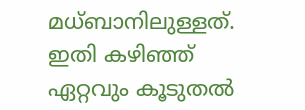മധ്ബാനിലുള്ളത്. ഇതി കഴിഞ്ഞ് ഏറ്റവും കൂടുതല്‍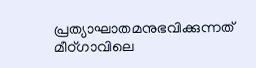പ്രത്യാഘാതമനുഭവിക്കുന്നത് മീഠ്ഗാവിലെ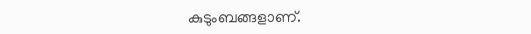കുടുംബങ്ങളാണ്.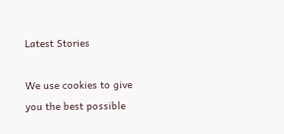Latest Stories

We use cookies to give you the best possible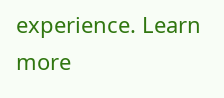experience. Learn more